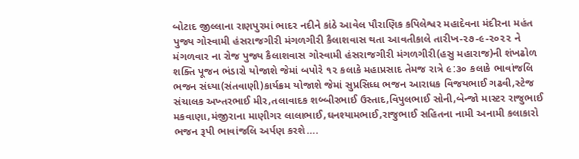બોટાદ જીલ્લાના રાણપુરમાં ભાદર નદીને કાંઠે આવેલ પૌરાણિક કપિલેશ્વર મહાદેવના મંદીરના મહંત પુજ્ય ગોસ્વામી હંસરાજગીરી મંગળગીરી કૈલાશવાસ થતા આવતીકાલે તારીખ-૨૭-૯-૨૦૨૨ ને મંગળવાર ના રોજ પુજ્ય કૈલાશવાસ ગોસ્વામી હંસરાજગીરી મંગળગીરી(હસુ મહારાજ)ની શંખઢોળ શક્તિ પૂજન ભંડારો યોજાશે જેમાં બપોરે ૧૨ કલાકે મહાપ્રસાદ તેમજ રાત્રે ૯:૩૦ કલાકે ભાવાંજલિ ભજન સંધ્યા(સંતવાણી)કાર્યક્રમ યોજાશે જેમાં સુપ્રસિધ્ધ ભજન આરાધક વિજયભાઈ ગઢવી,સ્ટેજ સંચાલક અખ્તરભાઈ મીર,તલાવાદક શબ્બીરભાઈ ઉસ્તાદ,વિપુલભાઈ સોની,બેન્જો માસ્ટર રાજુભાઈ મકવાણા,મંજીરાના માણીગર લાલાભાઈ,ઘનશ્યામભાઈ,રાજુભાઈ સહિતના નામી અનામી કલાકારો ભજન રૂપી ભાવાંજલિ અર્પણ કરશે….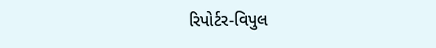રિપોર્ટર-વિપુલ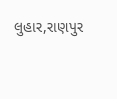લુહાર,રાણપુર